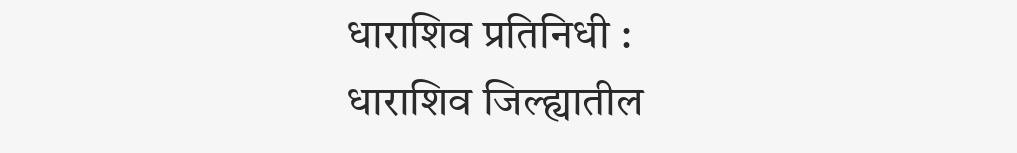धाराशिव प्रतिनिधी :
धाराशिव जिल्ह्यातील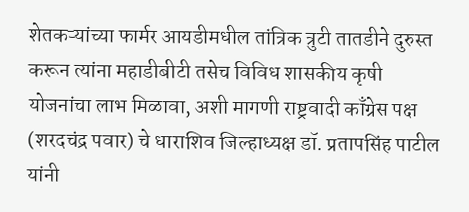शेतकऱ्यांच्या फार्मर आयडीमधील तांत्रिक त्रुटी तातडीने दुरुस्त करून त्यांना महाडीबीटी तसेच विविध शासकीय कृषी योजनांचा लाभ मिळावा, अशी मागणी राष्ट्रवादी काँग्रेस पक्ष (शरदचंद्र पवार) चे धाराशिव जिल्हाध्यक्ष डॉ. प्रतापसिंह पाटील यांनी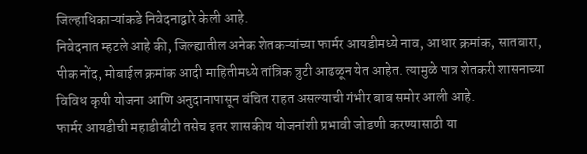जिल्हाधिकाऱ्यांकडे निवेदनाद्वारे केली आहे.
निवेदनात म्हटले आहे की, जिल्ह्यातील अनेक शेतकऱ्यांच्या फार्मर आयडीमध्ये नाव, आधार क्रमांक, सातबारा, पीक नोंद, मोबाईल क्रमांक आदी माहितीमध्ये तांत्रिक त्रुटी आढळून येत आहेत. त्यामुळे पात्र शेतकरी शासनाच्या विविध कृषी योजना आणि अनुदानापासून वंचित राहत असल्याची गंभीर बाब समोर आली आहे.
फार्मर आयडीची महाडीबीटी तसेच इतर शासकीय योजनांशी प्रभावी जोडणी करण्यासाठी या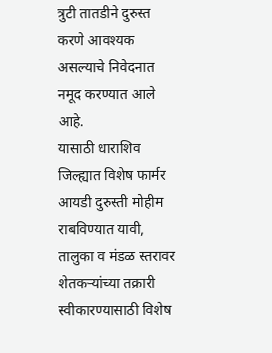त्रुटी तातडीने दुरुस्त करणे आवश्यक असल्याचे निवेदनात नमूद करण्यात आले आहे.
यासाठी धाराशिव जिल्ह्यात विशेष फार्मर आयडी दुरुस्ती मोहीम राबविण्यात यावी, तालुका व मंडळ स्तरावर शेतकऱ्यांच्या तक्रारी स्वीकारण्यासाठी विशेष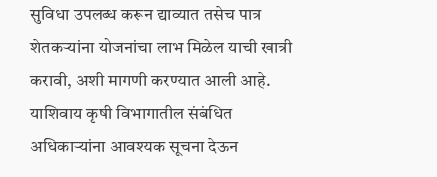सुविधा उपलब्ध करून द्याव्यात तसेच पात्र शेतकऱ्यांना योजनांचा लाभ मिळेल याची खात्री करावी, अशी मागणी करण्यात आली आहे.
याशिवाय कृषी विभागातील संबंधित अधिकाऱ्यांना आवश्यक सूचना देऊन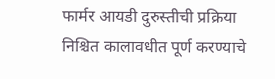फार्मर आयडी दुरुस्तीची प्रक्रिया निश्चित कालावधीत पूर्ण करण्याचे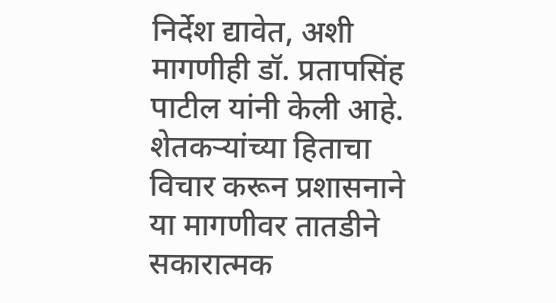निर्देश द्यावेत, अशी मागणीही डॉ. प्रतापसिंह पाटील यांनी केली आहे.
शेतकऱ्यांच्या हिताचा विचार करून प्रशासनाने या मागणीवर तातडीने सकारात्मक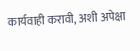कार्यवाही करावी, अशी अपेक्षा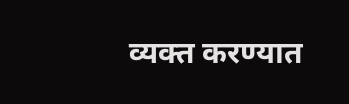व्यक्त करण्यात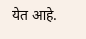येत आहे.